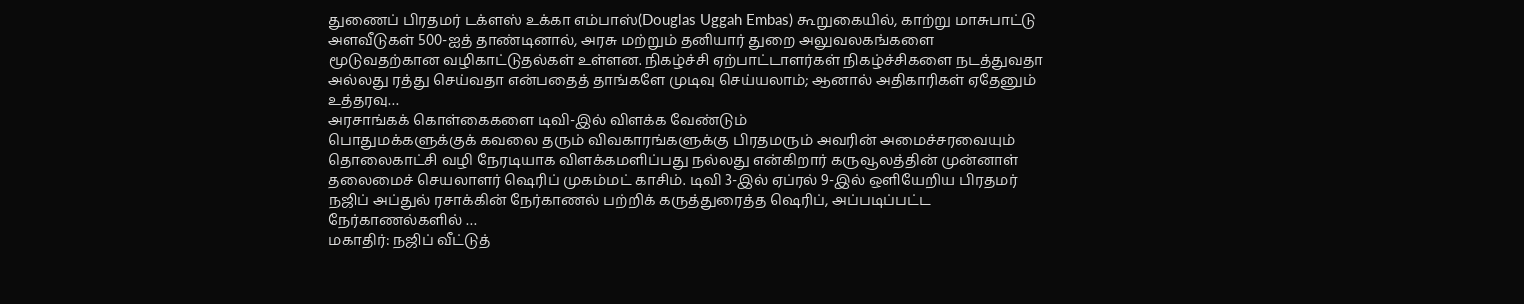துணைப் பிரதமர் டக்ளஸ் உக்கா எம்பாஸ்(Douglas Uggah Embas) கூறுகையில், காற்று மாசுபாட்டு அளவீடுகள் 500-ஐத் தாண்டினால், அரசு மற்றும் தனியார் துறை அலுவலகங்களை மூடுவதற்கான வழிகாட்டுதல்கள் உள்ளன. நிகழ்ச்சி ஏற்பாட்டாளர்கள் நிகழ்ச்சிகளை நடத்துவதா அல்லது ரத்து செய்வதா என்பதைத் தாங்களே முடிவு செய்யலாம்; ஆனால் அதிகாரிகள் ஏதேனும் உத்தரவு…
அரசாங்கக் கொள்கைகளை டிவி-இல் விளக்க வேண்டும்
பொதுமக்களுக்குக் கவலை தரும் விவகாரங்களுக்கு பிரதமரும் அவரின் அமைச்சரவையும் தொலைகாட்சி வழி நேரடியாக விளக்கமளிப்பது நல்லது என்கிறார் கருவூலத்தின் முன்னாள் தலைமைச் செயலாளர் ஷெரிப் முகம்மட் காசிம். டிவி 3-இல் ஏப்ரல் 9-இல் ஒளியேறிய பிரதமர் நஜிப் அப்துல் ரசாக்கின் நேர்காணல் பற்றிக் கருத்துரைத்த ஷெரிப், அப்படிப்பட்ட நேர்காணல்களில் …
மகாதிர்: நஜிப் வீட்டுத்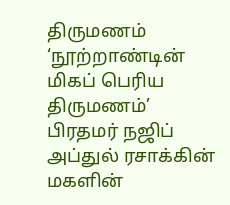திருமணம் ‘நூற்றாண்டின் மிகப் பெரிய திருமணம்’
பிரதமர் நஜிப் அப்துல் ரசாக்கின் மகளின்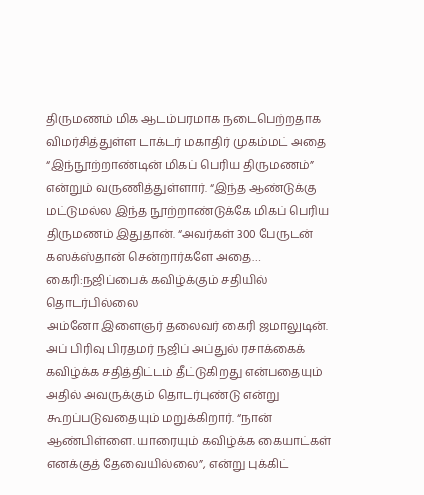திருமணம் மிக ஆடம்பரமாக நடைபெற்றதாக விமர்சித்துள்ள டாக்டர் மகாதிர் முகம்மட் அதை “இந்நூற்றாண்டின் மிகப் பெரிய திருமணம்” என்றும் வருணித்துள்ளார். “இந்த ஆண்டுக்கு மட்டுமல்ல இந்த நூற்றாண்டுக்கே மிகப் பெரிய திருமணம் இதுதான். “அவர்கள் 300 பேருடன் கஸக்ஸ்தான் சென்றார்களே அதை…
கைரி:நஜிப்பைக் கவிழ்க்கும் சதியில் தொடர்பில்லை
அம்னோ இளைஞர் தலைவர் கைரி ஜமாலுடின். அப் பிரிவு பிரதமர் நஜிப் அப்துல் ரசாக்கைக் கவிழ்க்க சதித்திட்டம் தீட்டுகிறது என்பதையும் அதில் அவருக்கும் தொடர்புண்டு என்று கூறப்படுவதையும் மறுக்கிறார். “நான் ஆண்பிள்ளை. யாரையும் கவிழ்க்க கையாட்கள் எனக்குத் தேவையில்லை”, என்று புக்கிட்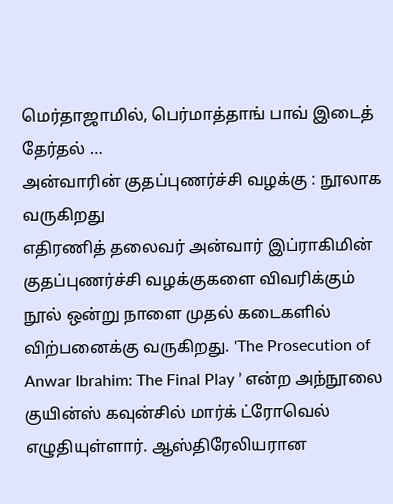மெர்தாஜாமில், பெர்மாத்தாங் பாவ் இடைத் தேர்தல் …
அன்வாரின் குதப்புணர்ச்சி வழக்கு : நூலாக வருகிறது
எதிரணித் தலைவர் அன்வார் இப்ராகிமின் குதப்புணர்ச்சி வழக்குகளை விவரிக்கும் நூல் ஒன்று நாளை முதல் கடைகளில் விற்பனைக்கு வருகிறது. 'The Prosecution of Anwar Ibrahim: The Final Play ’ என்ற அந்நூலை குயின்ஸ் கவுன்சில் மார்க் ட்ரோவெல் எழுதியுள்ளார். ஆஸ்திரேலியரான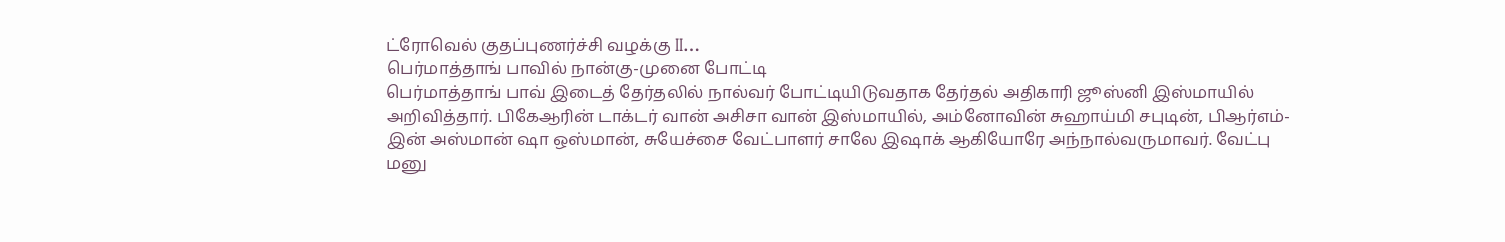ட்ரோவெல் குதப்புணர்ச்சி வழக்கு II…
பெர்மாத்தாங் பாவில் நான்கு-முனை போட்டி
பெர்மாத்தாங் பாவ் இடைத் தேர்தலில் நால்வர் போட்டியிடுவதாக தேர்தல் அதிகாரி ஜூஸ்னி இஸ்மாயில் அறிவித்தார். பிகேஆரின் டாக்டர் வான் அசிசா வான் இஸ்மாயில், அம்னோவின் சுஹாய்மி சபுடின், பிஆர்எம்-இன் அஸ்மான் ஷா ஒஸ்மான், சுயேச்சை வேட்பாளர் சாலே இஷாக் ஆகியோரே அந்நால்வருமாவர். வேட்பு மனு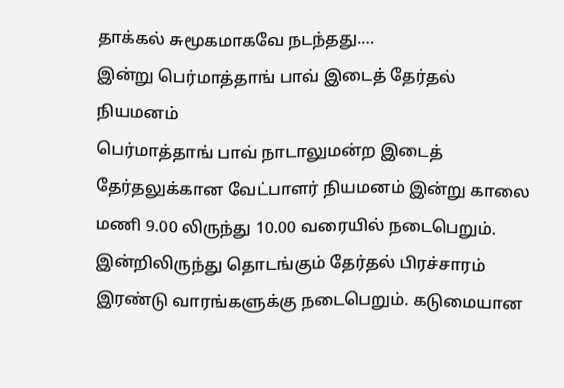தாக்கல் சுமூகமாகவே நடந்தது.…
இன்று பெர்மாத்தாங் பாவ் இடைத் தேர்தல் நியமனம்
பெர்மாத்தாங் பாவ் நாடாலுமன்ற இடைத் தேர்தலுக்கான வேட்பாளர் நியமனம் இன்று காலை மணி 9.00 லிருந்து 10.00 வரையில் நடைபெறும். இன்றிலிருந்து தொடங்கும் தேர்தல் பிரச்சாரம் இரண்டு வாரங்களுக்கு நடைபெறும். கடுமையான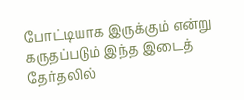போட்டியாக இருக்கும் என்று கருதப்படும் இந்த இடைத் தேர்தலில்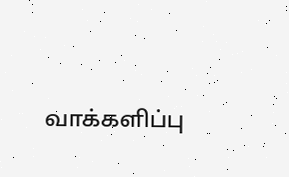வாக்களிப்பு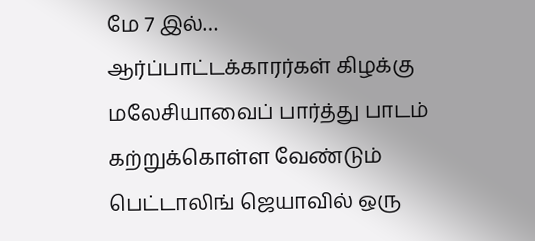மே 7 இல்…
ஆர்ப்பாட்டக்காரர்கள் கிழக்கு மலேசியாவைப் பார்த்து பாடம் கற்றுக்கொள்ள வேண்டும்
பெட்டாலிங் ஜெயாவில் ஒரு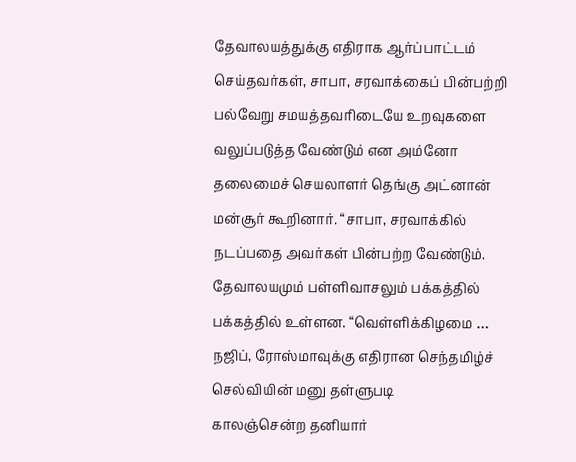தேவாலயத்துக்கு எதிராக ஆர்ப்பாட்டம் செய்தவர்கள், சாபா, சரவாக்கைப் பின்பற்றி பல்வேறு சமயத்தவரிடையே உறவுகளை வலுப்படுத்த வேண்டும் என அம்னோ தலைமைச் செயலாளர் தெங்கு அட்னான் மன்சூர் கூறினார். “சாபா, சரவாக்கில் நடப்பதை அவர்கள் பின்பற்ற வேண்டும். தேவாலயமும் பள்ளிவாசலும் பக்கத்தில் பக்கத்தில் உள்ளன. “வெள்ளிக்கிழமை …
நஜிப், ரோஸ்மாவுக்கு எதிரான செந்தமிழ்ச் செல்வியின் மனு தள்ளுபடி
காலஞ்சென்ற தனியார்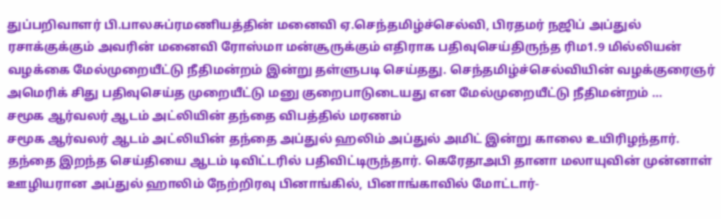துப்பறிவாளர் பி.பாலசுப்ரமணியத்தின் மனைவி ஏ.செந்தமிழ்ச்செல்வி, பிரதமர் நஜிப் அப்துல் ரசாக்குக்கும் அவரின் மனைவி ரோஸ்மா மன்சூருக்கும் எதிராக பதிவுசெய்திருந்த ரிம1.9 மில்லியன் வழக்கை மேல்முறையீட்டு நீதிமன்றம் இன்று தள்ளுபடி செய்தது. செந்தமிழ்ச்செல்வியின் வழக்குரைஞர் அமெரிக் சிது பதிவுசெய்த முறையீட்டு மனு குறைபாடுடையது என மேல்முறையீட்டு நீதிமன்றம் …
சமூக ஆர்வலர் ஆடம் அட்லியின் தந்தை விபத்தில் மரணம்
சமூக ஆர்வலர் ஆடம் அட்லியின் தந்தை அப்துல் ஹலிம் அப்துல் அமிட் இன்று காலை உயிரிழந்தார். தந்தை இறந்த செய்தியை ஆடம் டிவிட்டரில் பதிவிட்டிருந்தார். கெரேதாஅபி தானா மலாயுவின் முன்னாள் ஊழியரான அப்துல் ஹாலிம் நேற்றிரவு பினாங்கில், பினாங்காவில் மோட்டார்-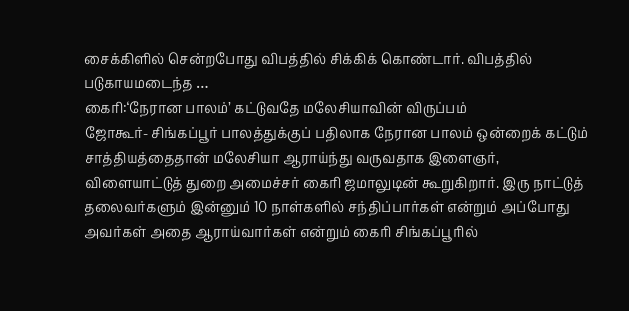சைக்கிளில் சென்றபோது விபத்தில் சிக்கிக் கொண்டார். விபத்தில் படுகாயமடைந்த …
கைரி:‘நேரான பாலம்’ கட்டுவதே மலேசியாவின் விருப்பம்
ஜோகூர்- சிங்கப்பூர் பாலத்துக்குப் பதிலாக நேரான பாலம் ஒன்றைக் கட்டும் சாத்தியத்தைதான் மலேசியா ஆராய்ந்து வருவதாக இளைஞர், விளையாட்டுத் துறை அமைச்சர் கைரி ஜமாலுடின் கூறுகிறார். இரு நாட்டுத் தலைவர்களும் இன்னும் 10 நாள்களில் சந்திப்பார்கள் என்றும் அப்போது அவர்கள் அதை ஆராய்வார்கள் என்றும் கைரி சிங்கப்பூரில்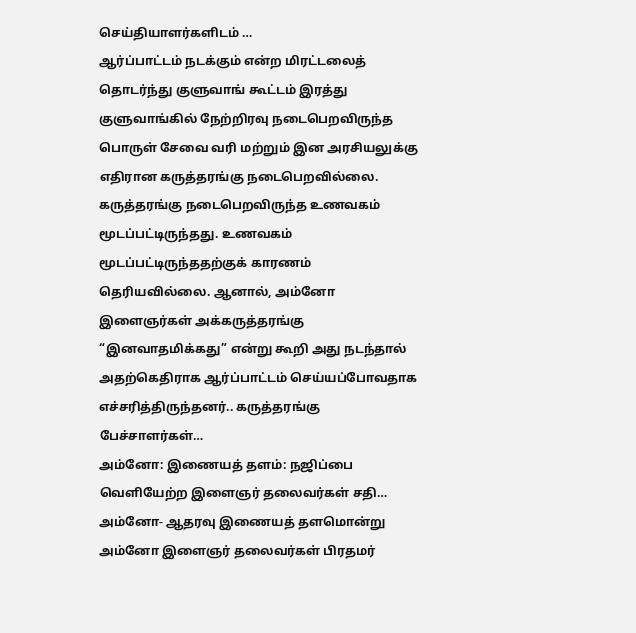செய்தியாளர்களிடம் …
ஆர்ப்பாட்டம் நடக்கும் என்ற மிரட்டலைத் தொடர்ந்து குளுவாங் கூட்டம் இரத்து
குளுவாங்கில் நேற்றிரவு நடைபெறவிருந்த பொருள் சேவை வரி மற்றும் இன அரசியலுக்கு எதிரான கருத்தரங்கு நடைபெறவில்லை. கருத்தரங்கு நடைபெறவிருந்த உணவகம் மூடப்பட்டிருந்தது. உணவகம் மூடப்பட்டிருந்ததற்குக் காரணம் தெரியவில்லை. ஆனால், அம்னோ இளைஞர்கள் அக்கருத்தரங்கு “இனவாதமிக்கது” என்று கூறி அது நடந்தால் அதற்கெதிராக ஆர்ப்பாட்டம் செய்யப்போவதாக எச்சரித்திருந்தனர்.. கருத்தரங்கு பேச்சாளர்கள்…
அம்னோ: இணையத் தளம்: நஜிப்பை வெளியேற்ற இளைஞர் தலைவர்கள் சதி…
அம்னோ- ஆதரவு இணையத் தளமொன்று அம்னோ இளைஞர் தலைவர்கள் பிரதமர்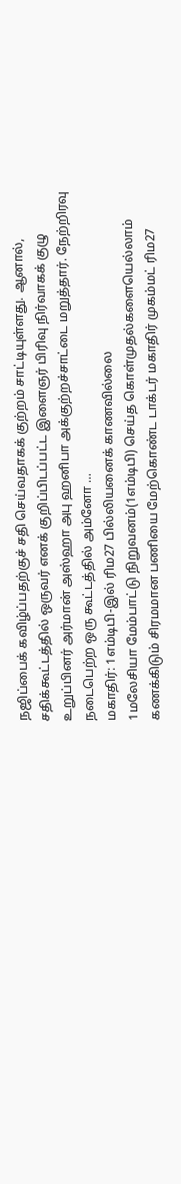நஜிப்பைக் கவிழ்ப்பதற்குச் சதி செய்வதாகக் குற்றம் சாட்டியுள்ளது. ஆனால், சதிக்கூட்டத்தில் ஒருவர் எனக் குறிப்பிடப்பட்ட இளைஞர் பிரிவு நிர்வாகக் குழு உறுப்பினர் அர்மான் அஸ்ஹா அபு ஹனிபா அக்குற்றச்சாட்டை மறுத்தார். நேற்றிரவு நடைபெற்ற ஒரு கூட்டத்தில் அம்னோ …
மகாதிர்: 1எம்டிபி-இல் ரிம27 பில்லியனைக் காணவில்லை
1மலேசியா மேம்பாட்டு நிறுவனம்(1எம்டிபி) செய்த கொள்முதல்களையெல்லாம் கணக்கிடும் சிரமமான பணியை மேற்கொண்ட டாக்டர் மகாதிர் முகம்மட் ரிம27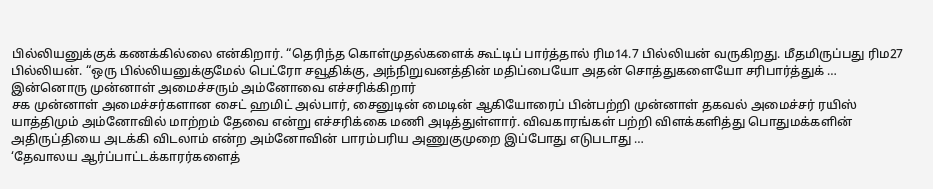பில்லியனுக்குக் கணக்கில்லை என்கிறார். “தெரிந்த கொள்முதல்களைக் கூட்டிப் பார்த்தால் ரிம14.7 பில்லியன் வருகிறது. மீதமிருப்பது ரிம27 பில்லியன். “ஒரு பில்லியனுக்குமேல் பெட்ரோ சவூதிக்கு, அந்நிறுவனத்தின் மதிப்பையோ அதன் சொத்துகளையோ சரிபார்த்துக் …
இன்னொரு முன்னாள் அமைச்சரும் அம்னோவை எச்சரிக்கிறார்
சக முன்னாள் அமைச்சர்களான சைட் ஹமிட் அல்பார், சைனுடின் மைடின் ஆகியோரைப் பின்பற்றி முன்னாள் தகவல் அமைச்சர் ரயிஸ் யாத்திமும் அம்னோவில் மாற்றம் தேவை என்று எச்சரிக்கை மணி அடித்துள்ளார். விவகாரங்கள் பற்றி விளக்களித்து பொதுமக்களின் அதிருப்தியை அடக்கி விடலாம் என்ற அம்னோவின் பாரம்பரிய அணுகுமுறை இப்போது எடுபடாது …
‘தேவாலய ஆர்ப்பாட்டக்காரர்களைத்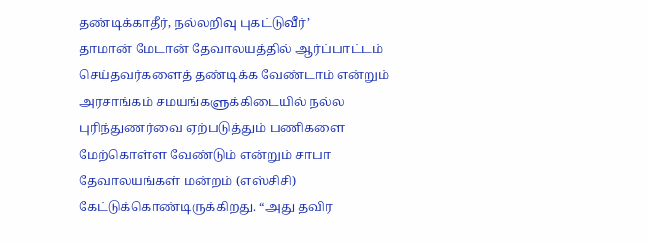தண்டிக்காதீர், நல்லறிவு புகட்டுவீர்’
தாமான் மேடான் தேவாலயத்தில் ஆர்ப்பாட்டம் செய்தவர்களைத் தண்டிக்க வேண்டாம் என்றும் அரசாங்கம் சமயங்களுக்கிடையில் நல்ல புரிந்துணர்வை ஏற்படுத்தும் பணிகளை மேற்கொள்ள வேண்டும் என்றும் சாபா தேவாலயங்கள் மன்றம் (எஸ்சிசி) கேட்டுக்கொண்டிருக்கிறது. “அது தவிர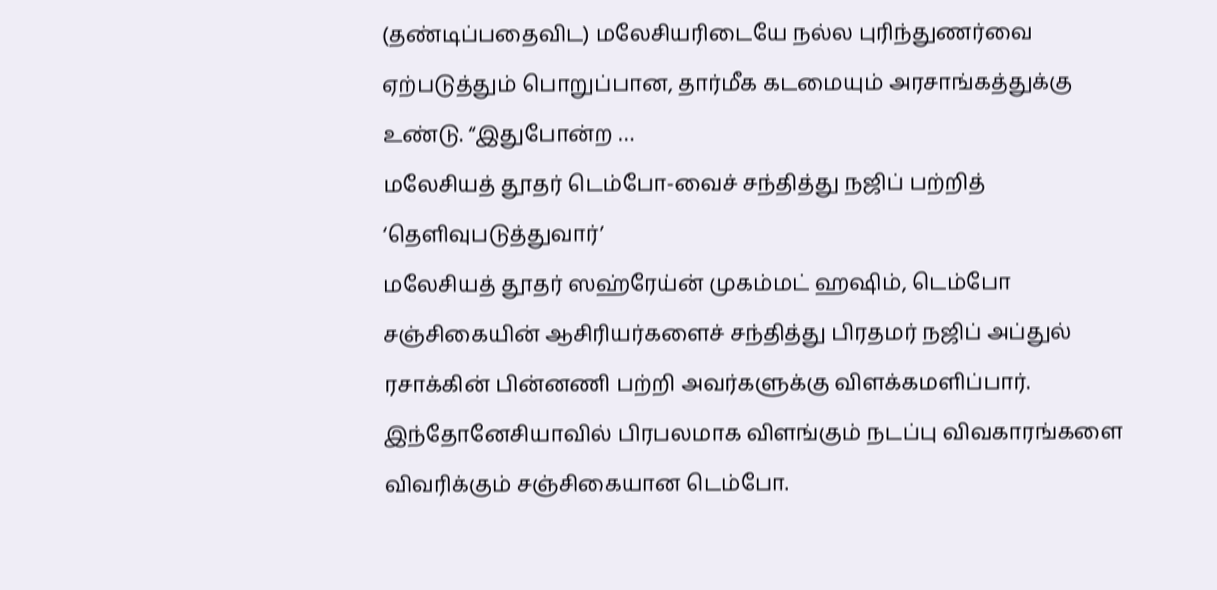(தண்டிப்பதைவிட) மலேசியரிடையே நல்ல புரிந்துணர்வை ஏற்படுத்தும் பொறுப்பான, தார்மீக கடமையும் அரசாங்கத்துக்கு உண்டு. “இதுபோன்ற …
மலேசியத் தூதர் டெம்போ-வைச் சந்தித்து நஜிப் பற்றித் ‘தெளிவுபடுத்துவார்’
மலேசியத் தூதர் ஸஹ்ரேய்ன் முகம்மட் ஹஷிம், டெம்போ சஞ்சிகையின் ஆசிரியர்களைச் சந்தித்து பிரதமர் நஜிப் அப்துல் ரசாக்கின் பின்னணி பற்றி அவர்களுக்கு விளக்கமளிப்பார். இந்தோனேசியாவில் பிரபலமாக விளங்கும் நடப்பு விவகாரங்களை விவரிக்கும் சஞ்சிகையான டெம்போ.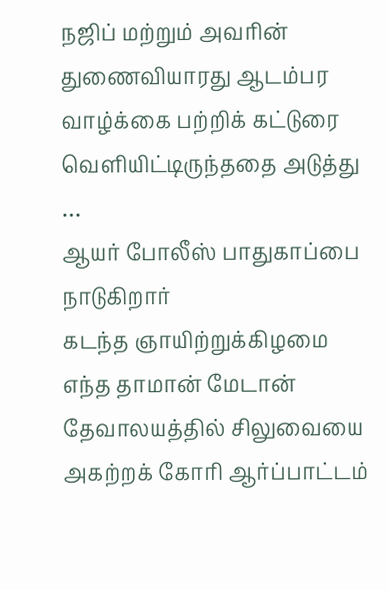நஜிப் மற்றும் அவரின் துணைவியாரது ஆடம்பர வாழ்க்கை பற்றிக் கட்டுரை வெளியிட்டிருந்ததை அடுத்து …
ஆயர் போலீஸ் பாதுகாப்பை நாடுகிறார்
கடந்த ஞாயிற்றுக்கிழமை எந்த தாமான் மேடான் தேவாலயத்தில் சிலுவையை அகற்றக் கோரி ஆர்ப்பாட்டம்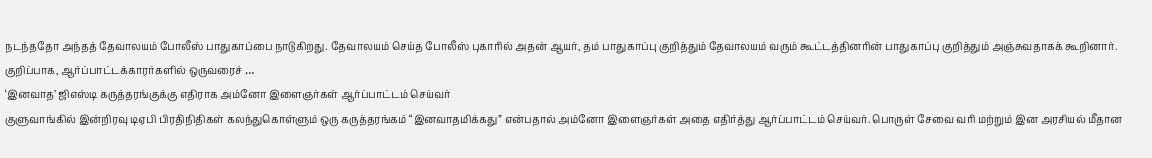நடந்ததோ அந்தத் தேவாலயம் போலீஸ் பாதுகாப்பை நாடுகிறது. தேவாலயம் செய்த போலீஸ் புகாரில் அதன் ஆயர், தம் பாதுகாப்பு குறித்தும் தேவாலயம் வரும் கூட்டத்தினரின் பாதுகாப்பு குறித்தும் அஞ்சுவதாகக் கூறினார். குறிப்பாக, ஆர்ப்பாட்டக்காரர்களில் ஒருவரைச் …
‘இனவாத’ ஜிஎஸ்டி கருத்தரங்குக்கு எதிராக அம்னோ இளைஞர்கள் ஆர்ப்பாட்டம் செய்வர்
குளுவாங்கில் இன்றிரவு டிஏபி பிரதிநிதிகள் கலந்துகொள்ளும் ஒரு கருத்தரங்கம் “இனவாதமிக்கது” என்பதால் அம்னோ இளைஞர்கள் அதை எதிர்த்து ஆர்ப்பாட்டம் செய்வர். பொருள் சேவை வரி மற்றும் இன அரசியல் மீதான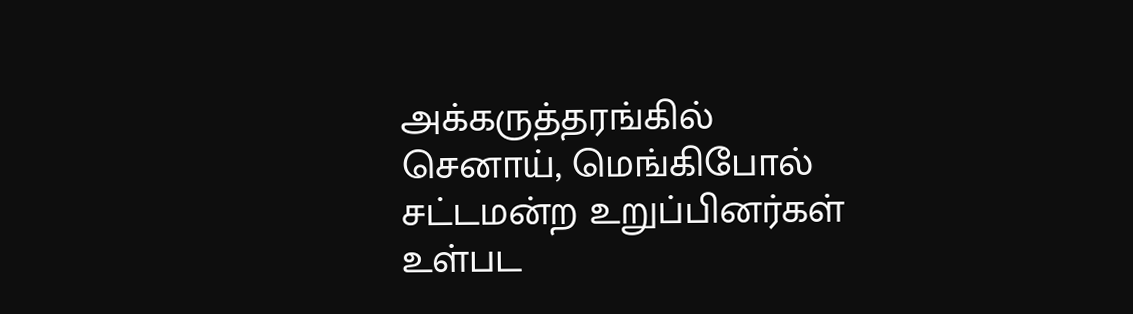அக்கருத்தரங்கில் செனாய், மெங்கிபோல் சட்டமன்ற உறுப்பினர்கள் உள்பட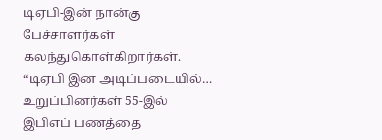டிஏபி-இன் நான்கு பேச்சாளர்கள் கலந்துகொள்கிறார்கள். “டிஏபி இன அடிப்படையில்…
உறுப்பினர்கள் 55-இல் இபிஎப் பணத்தை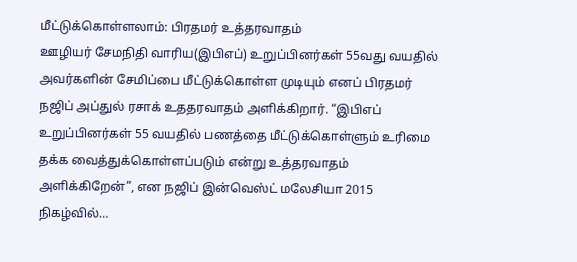மீட்டுக்கொள்ளலாம்: பிரதமர் உத்தரவாதம்
ஊழியர் சேமநிதி வாரிய(இபிஎப்) உறுப்பினர்கள் 55வது வயதில் அவர்களின் சேமிப்பை மீட்டுக்கொள்ள முடியும் எனப் பிரதமர் நஜிப் அப்துல் ரசாக் உததரவாதம் அளிக்கிறார். “இபிஎப் உறுப்பினர்கள் 55 வயதில் பணத்தை மீட்டுக்கொள்ளும் உரிமை தக்க வைத்துக்கொள்ளப்படும் என்று உத்தரவாதம் அளிக்கிறேன்”, என நஜிப் இன்வெஸ்ட் மலேசியா 2015 நிகழ்வில்…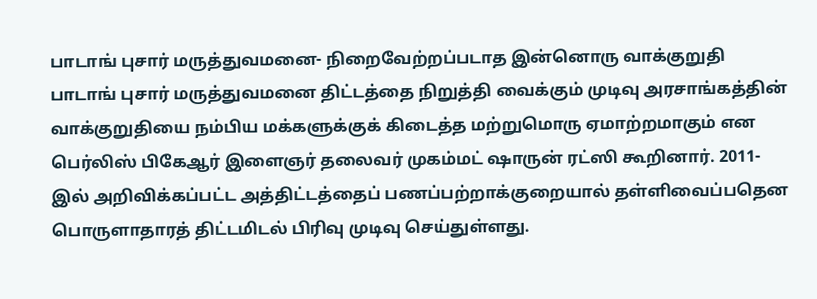பாடாங் புசார் மருத்துவமனை- நிறைவேற்றப்படாத இன்னொரு வாக்குறுதி
பாடாங் புசார் மருத்துவமனை திட்டத்தை நிறுத்தி வைக்கும் முடிவு அரசாங்கத்தின் வாக்குறுதியை நம்பிய மக்களுக்குக் கிடைத்த மற்றுமொரு ஏமாற்றமாகும் என பெர்லிஸ் பிகேஆர் இளைஞர் தலைவர் முகம்மட் ஷாருன் ரட்ஸி கூறினார். 2011-இல் அறிவிக்கப்பட்ட அத்திட்டத்தைப் பணப்பற்றாக்குறையால் தள்ளிவைப்பதென பொருளாதாரத் திட்டமிடல் பிரிவு முடிவு செய்துள்ளது.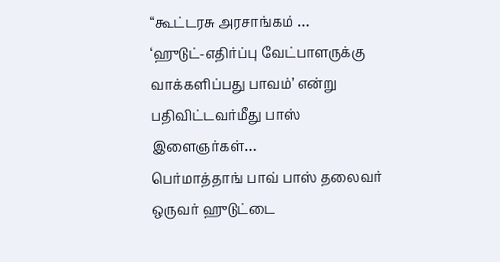“கூட்டரசு அரசாங்கம் …
‘ஹுடுட்-எதிர்ப்பு வேட்பாளருக்கு வாக்களிப்பது பாவம்’ என்று பதிவிட்டவர்மீது பாஸ் இளைஞர்கள்…
பெர்மாத்தாங் பாவ் பாஸ் தலைவர் ஒருவர் ஹுடுட்டை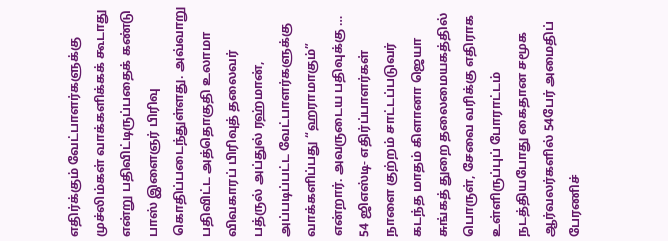எதிர்க்கும் வேட்பாளர்களுக்கு முச்லிம்கள் வாக்களிக்கக் கூடாது என்று பதிவிட்டிருப்பதைக் கண்டு பாஸ் இளைஞர் பிரிவு கொதிப்படைந்துள்ளது. அவ்வாறு பதிவிட்ட அத்தொகுதி உலாமா விவகாரப் பிரிவுத் தலைவர் பத்ருல் அப்துல் ரஹ்மான், அப்படிப்பட்ட வேட்பாளர்களுக்கு வாக்களிப்பது “ஹராமாகும்” என்றார். அவருடைய பதிவுக்கு …
54 ஜிஎஸ்டி- எதிர்ப்பாளர்கள் நாளை குற்றம் சாட்டப்படுவர்
கடந்த மாதம் கிளானா ஜெயா சுங்கத் துறை தலைமையகத்தில் பொருள், சேவை வரிக்கு எதிராக உள்ளிருப்புப் போராட்டம் நடத்தியபோது கைதான சமூக ஆர்வலர்களில் 54பேர் அமைதிப் பேரணிச்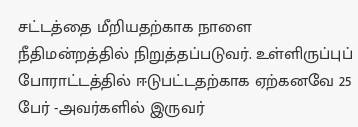சட்டத்தை மீறியதற்காக நாளை நீதிமன்றத்தில் நிறுத்தப்படுவர். உள்ளிருப்புப் போராட்டத்தில் ஈடுபட்டதற்காக ஏற்கனவே 25 பேர் -அவர்களில் இருவர்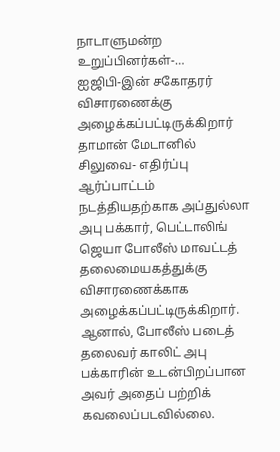நாடாளுமன்ற உறுப்பினர்கள்-…
ஐஜிபி-இன் சகோதரர் விசாரணைக்கு அழைக்கப்பட்டிருக்கிறார்
தாமான் மேடானில் சிலுவை- எதிர்ப்பு ஆர்ப்பாட்டம் நடத்தியதற்காக அப்துல்லா அபு பக்கார், பெட்டாலிங் ஜெயா போலீஸ் மாவட்டத் தலைமையகத்துக்கு விசாரணைக்காக அழைக்கப்பட்டிருக்கிறார். ஆனால், போலீஸ் படைத் தலைவர் காலிட் அபு பக்காரின் உடன்பிறப்பான அவர் அதைப் பற்றிக் கவலைப்படவில்லை.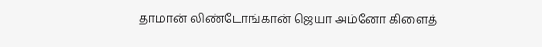தாமான் லிண்டோங்கான் ஜெயா அம்னோ கிளைத்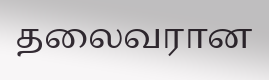தலைவரான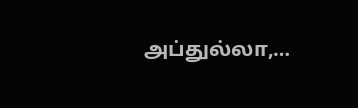அப்துல்லா,…